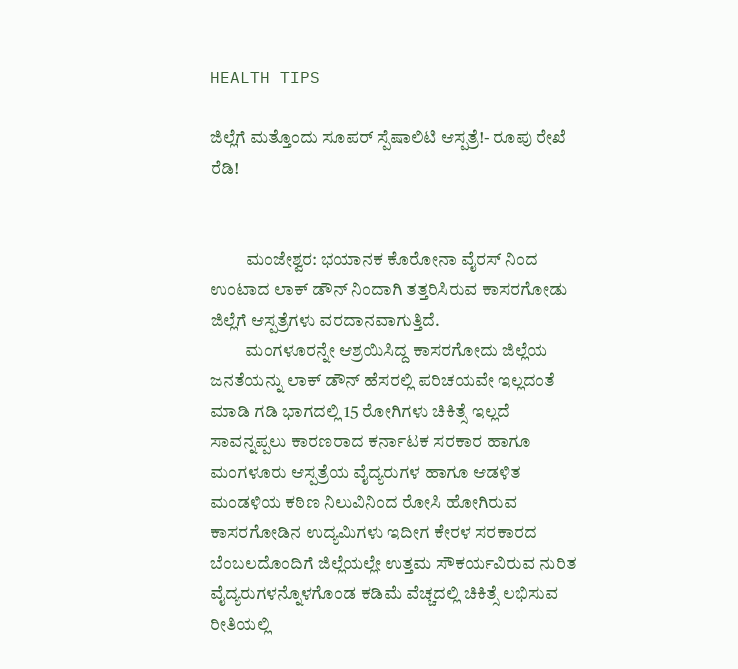HEALTH TIPS

ಜಿಲ್ಲೆಗೆ ಮತ್ತೊಂದು ಸೂಪರ್ ಸ್ಪೆಷಾಲಿಟಿ ಆಸ್ಪತ್ರೆ!- ರೂಪು ರೇಖೆ ರೆಡಿ!


          ಮಂಜೇಶ್ವರ: ಭಯಾನಕ ಕೊರೋನಾ ವೈರಸ್ ನಿಂದ ಉಂಟಾದ ಲಾಕ್ ಡೌನ್ ನಿಂದಾಗಿ ತತ್ತರಿಸಿರುವ ಕಾಸರಗೋಡು ಜಿಲ್ಲೆಗೆ ಆಸ್ಪತ್ರೆಗಳು ವರದಾನವಾಗುತ್ತಿದೆ.
          ಮಂಗಳೂರನ್ನೇ ಆಶ್ರಯಿಸಿದ್ದ ಕಾಸರಗೋದು ಜಿಲ್ಲೆಯ ಜನತೆಯನ್ನು ಲಾಕ್ ಡೌನ್ ಹೆಸರಲ್ಲಿ ಪರಿಚಯವೇ ಇಲ್ಲದಂತೆ ಮಾಡಿ ಗಡಿ ಭಾಗದಲ್ಲಿ 15 ರೋಗಿಗಳು ಚಿಕಿತ್ಸೆ ಇಲ್ಲದೆ ಸಾವನ್ನಪ್ಪಲು ಕಾರಣರಾದ ಕರ್ನಾಟಕ ಸರಕಾರ ಹಾಗೂ ಮಂಗಳೂರು ಆಸ್ಪತ್ರೆಯ ವೈದ್ಯರುಗಳ ಹಾಗೂ ಆಡಳಿತ ಮಂಡಳಿಯ ಕಠಿಣ ನಿಲುವಿನಿಂದ ರೋಸಿ ಹೋಗಿರುವ ಕಾಸರಗೋಡಿನ ಉದ್ಯಮಿಗಳು ಇದೀಗ ಕೇರಳ ಸರಕಾರದ ಬೆಂಬಲದೊಂದಿಗೆ ಜಿಲ್ಲೆಯಲ್ಲೇ ಉತ್ತಮ ಸೌಕರ್ಯವಿರುವ ನುರಿತ ವೈದ್ಯರುಗಳನ್ನೊಳಗೊಂಡ ಕಡಿಮೆ ವೆಚ್ಚದಲ್ಲಿ ಚಿಕಿತ್ಸೆ ಲಭಿಸುವ ರೀತಿಯಲ್ಲಿ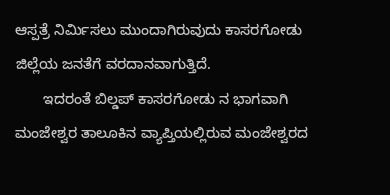ಆಸ್ಪತ್ರೆ ನಿರ್ಮಿಸಲು ಮುಂದಾಗಿರುವುದು ಕಾಸರಗೋಡು ಜಿಲ್ಲೆಯ ಜನತೆಗೆ ವರದಾನವಾಗುತ್ತಿದೆ.
       ಇದರಂತೆ ಬಿಲ್ಡಪ್ ಕಾಸರಗೋಡು ನ ಭಾಗವಾಗಿ ಮಂಜೇಶ್ವರ ತಾಲೂಕಿನ ವ್ಯಾಪ್ತಿಯಲ್ಲಿರುವ ಮಂಜೇಶ್ವರದ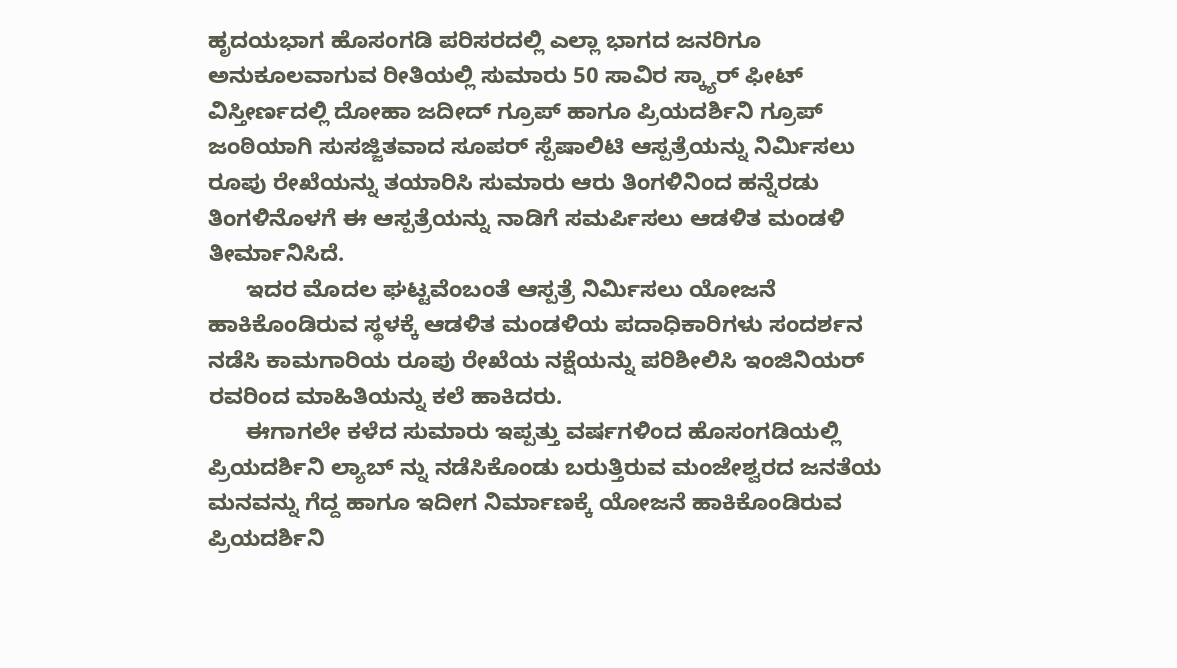ಹೃದಯಭಾಗ ಹೊಸಂಗಡಿ ಪರಿಸರದಲ್ಲಿ ಎಲ್ಲಾ ಭಾಗದ ಜನರಿಗೂ ಅನುಕೂಲವಾಗುವ ರೀತಿಯಲ್ಲಿ ಸುಮಾರು 50 ಸಾವಿರ ಸ್ಕ್ಯಾರ್ ಫೀಟ್ ವಿಸ್ತೀರ್ಣದಲ್ಲಿ ದೋಹಾ ಜದೀದ್ ಗ್ರೂಪ್ ಹಾಗೂ ಪ್ರಿಯದರ್ಶಿನಿ ಗ್ರೂಪ್ ಜಂಠಿಯಾಗಿ ಸುಸಜ್ಜಿತವಾದ ಸೂಪರ್ ಸ್ಪೆಷಾಲಿಟಿ ಆಸ್ಪತ್ರೆಯನ್ನು ನಿರ್ಮಿಸಲು ರೂಪು ರೇಖೆಯನ್ನು ತಯಾರಿಸಿ ಸುಮಾರು ಆರು ತಿಂಗಳಿನಿಂದ ಹನ್ನೆರಡು ತಿಂಗಳಿನೊಳಗೆ ಈ ಆಸ್ಪತ್ರೆಯನ್ನು ನಾಡಿಗೆ ಸಮರ್ಪಿಸಲು ಆಡಳಿತ ಮಂಡಳಿ ತೀರ್ಮಾನಿಸಿದೆ.
      ಇದರ ಮೊದಲ ಘಟ್ಟವೆಂಬಂತೆ ಆಸ್ಪತ್ರೆ ನಿರ್ಮಿಸಲು ಯೋಜನೆ ಹಾಕಿಕೊಂಡಿರುವ ಸ್ಥಳಕ್ಕೆ ಆಡಳಿತ ಮಂಡಳಿಯ ಪದಾಧಿಕಾರಿಗಳು ಸಂದರ್ಶನ ನಡೆಸಿ ಕಾಮಗಾರಿಯ ರೂಪು ರೇಖೆಯ ನಕ್ಷೆಯನ್ನು ಪರಿಶೀಲಿಸಿ ಇಂಜಿನಿಯರ್ ರವರಿಂದ ಮಾಹಿತಿಯನ್ನು ಕಲೆ ಹಾಕಿದರು.
      ಈಗಾಗಲೇ ಕಳೆದ ಸುಮಾರು ಇಪ್ಪತ್ತು ವರ್ಷಗಳಿಂದ ಹೊಸಂಗಡಿಯಲ್ಲಿ ಪ್ರಿಯದರ್ಶಿನಿ ಲ್ಯಾಬ್ ನ್ನು ನಡೆಸಿಕೊಂಡು ಬರುತ್ತಿರುವ ಮಂಜೇಶ್ವರದ ಜನತೆಯ ಮನವನ್ನು ಗೆದ್ದ ಹಾಗೂ ಇದೀಗ ನಿರ್ಮಾಣಕ್ಕೆ ಯೋಜನೆ ಹಾಕಿಕೊಂಡಿರುವ ಪ್ರಿಯದರ್ಶಿನಿ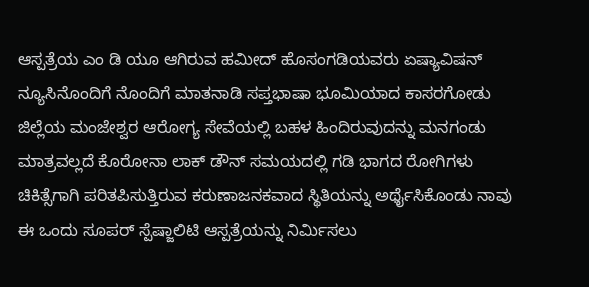ಆಸ್ಪತ್ರೆಯ ಎಂ ಡಿ ಯೂ ಆಗಿರುವ ಹಮೀದ್ ಹೊಸಂಗಡಿಯವರು ಏಷ್ಯಾವಿಷನ್ ನ್ಯೂಸಿನೊಂದಿಗೆ ನೊಂದಿಗೆ ಮಾತನಾಡಿ ಸಪ್ತಭಾಷಾ ಭೂಮಿಯಾದ ಕಾಸರಗೋಡು ಜಿಲ್ಲೆಯ ಮಂಜೇಶ್ವರ ಆರೋಗ್ಯ ಸೇವೆಯಲ್ಲಿ ಬಹಳ ಹಿಂದಿರುವುದನ್ನು ಮನಗಂಡು ಮಾತ್ರವಲ್ಲದೆ ಕೊರೋನಾ ಲಾಕ್ ಡೌನ್ ಸಮಯದಲ್ಲಿ ಗಡಿ ಭಾಗದ ರೋಗಿಗಳು ಚಿಕಿತ್ಸೆಗಾಗಿ ಪರಿತಪಿಸುತ್ತಿರುವ ಕರುಣಾಜನಕವಾದ ಸ್ಥಿತಿಯನ್ನು ಅರ್ಥೈಸಿಕೊಂಡು ನಾವು ಈ ಒಂದು ಸೂಪರ್ ಸ್ಪೆಷ್ಜಾಲಿಟಿ ಆಸ್ಪತ್ರೆಯನ್ನು ನಿರ್ಮಿಸಲು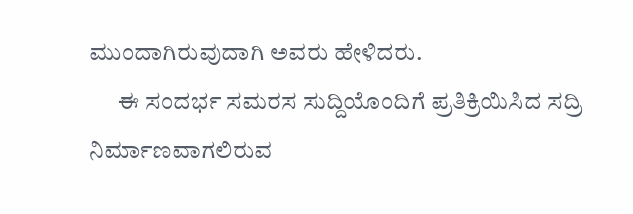ಮುಂದಾಗಿರುವುದಾಗಿ ಅವರು ಹೇಳಿದರು.
      ಈ ಸಂದರ್ಭ ಸಮರಸ ಸುದ್ದಿಯೊಂದಿಗೆ ಪ್ರತಿಕ್ರಿಯಿಸಿದ ಸದ್ರಿ ನಿರ್ಮಾಣವಾಗಲಿರುವ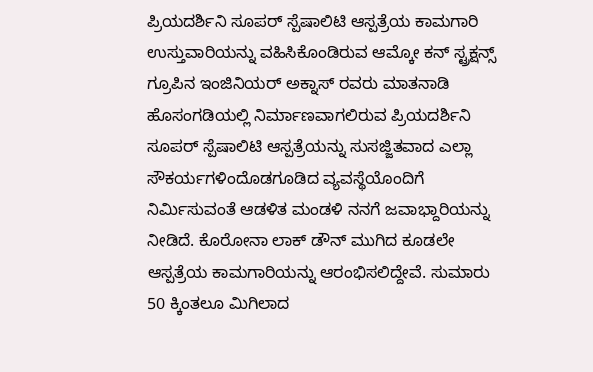ಪ್ರಿಯದರ್ಶಿನಿ ಸೂಪರ್ ಸ್ಪೆಷಾಲಿಟಿ ಆಸ್ಪತ್ರೆಯ ಕಾಮಗಾರಿ ಉಸ್ತುವಾರಿಯನ್ನು ವಹಿಸಿಕೊಂಡಿರುವ ಆಮ್ಕೋ ಕನ್ ಸ್ಟ್ರಕ್ಷನ್ಸ್ ಗ್ರೂಪಿನ ಇಂಜಿನಿಯರ್ ಅಕ್ನಾಸ್ ರವರು ಮಾತನಾಡಿ ಹೊಸಂಗಡಿಯಲ್ಲಿ ನಿರ್ಮಾಣವಾಗಲಿರುವ ಪ್ರಿಯದರ್ಶಿನಿ ಸೂಪರ್ ಸ್ಪೆಷಾಲಿಟಿ ಆಸ್ಪತ್ರೆಯನ್ನು ಸುಸಜ್ಜಿತವಾದ ಎಲ್ಲಾ ಸೌಕರ್ಯಗಳಿಂದೊಡಗೂಡಿದ ವ್ಯವಸ್ಥೆಯೊಂದಿಗೆ ನಿರ್ಮಿಸುವಂತೆ ಆಡಳಿತ ಮಂಡಳಿ ನನಗೆ ಜವಾಭ್ದಾರಿಯನ್ನು ನೀಡಿದೆ. ಕೊರೋನಾ ಲಾಕ್ ಡೌನ್ ಮುಗಿದ ಕೂಡಲೇ ಆಸ್ಪತ್ರೆಯ ಕಾಮಗಾರಿಯನ್ನು ಆರಂಭಿಸಲಿದ್ದೇವೆ. ಸುಮಾರು 50 ಕ್ಕಿಂತಲೂ ಮಿಗಿಲಾದ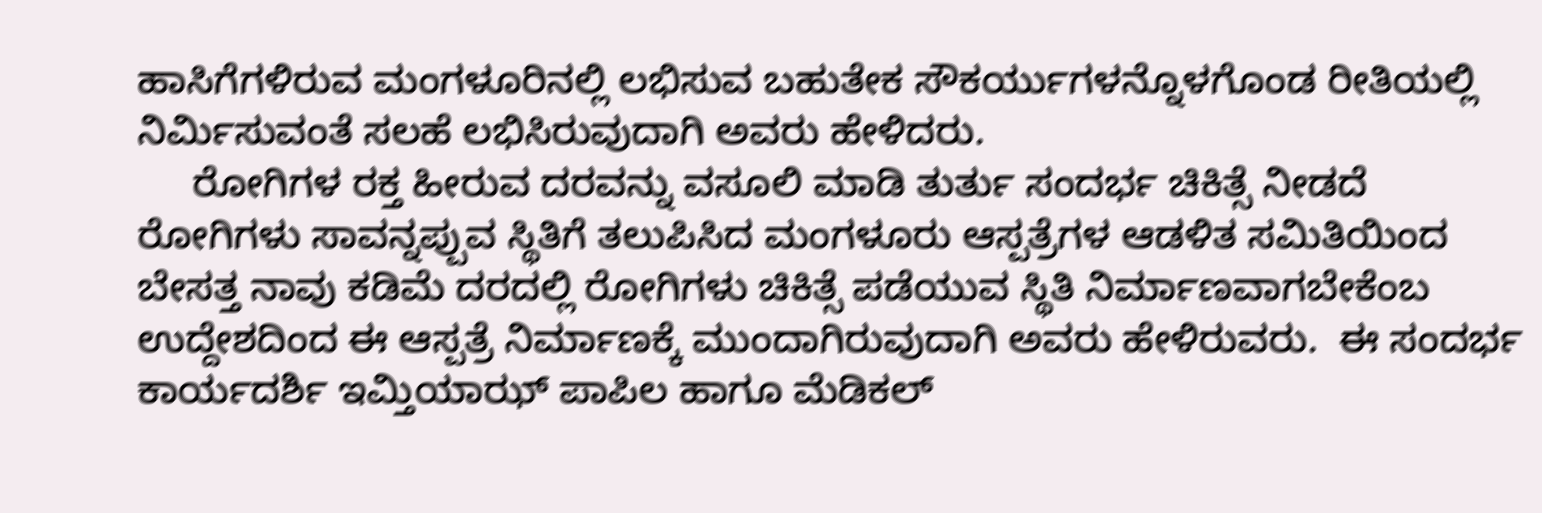ಹಾಸಿಗೆಗಳಿರುವ ಮಂಗಳೂರಿನಲ್ಲಿ ಲಭಿಸುವ ಬಹುತೇಕ ಸೌಕರ್ಯುಗಳನ್ನೊಳಗೊಂಡ ರೀತಿಯಲ್ಲಿ ನಿರ್ಮಿಸುವಂತೆ ಸಲಹೆ ಲಭಿಸಿರುವುದಾಗಿ ಅವರು ಹೇಳಿದರು.
     ರೋಗಿಗಳ ರಕ್ತ ಹೀರುವ ದರವನ್ನು ವಸೂಲಿ ಮಾಡಿ ತುರ್ತು ಸಂದರ್ಭ ಚಿಕಿತ್ಸೆ ನೀಡದೆ ರೋಗಿಗಳು ಸಾವನ್ನಪ್ಪುವ ಸ್ಥಿತಿಗೆ ತಲುಪಿಸಿದ ಮಂಗಳೂರು ಆಸ್ಪತ್ರೆಗಳ ಆಡಳಿತ ಸಮಿತಿಯಿಂದ ಬೇಸತ್ತ ನಾವು ಕಡಿಮೆ ದರದಲ್ಲಿ ರೋಗಿಗಳು ಚಿಕಿತ್ಸೆ ಪಡೆಯುವ ಸ್ಥಿತಿ ನಿರ್ಮಾಣವಾಗಬೇಕೆಂಬ ಉದ್ದೇಶದಿಂದ ಈ ಆಸ್ಪತ್ರೆ ನಿರ್ಮಾಣಕ್ಕೆ ಮುಂದಾಗಿರುವುದಾಗಿ ಅವರು ಹೇಳಿರುವರು.  ಈ ಸಂದರ್ಭ ಕಾರ್ಯದರ್ಶಿ ಇಮ್ತಿಯಾಝ್ ಪಾಪಿಲ ಹಾಗೂ ಮೆಡಿಕಲ್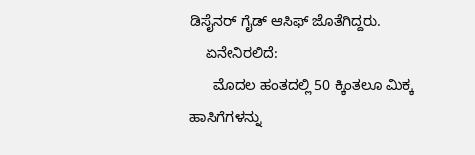ಡಿಸೈನರ್ ಗೈಡ್ ಆಸಿಫ್ ಜೊತೆಗಿದ್ದರು.
    ಏನೇನಿರಲಿದೆ:
      ಮೊದಲ ಹಂತದಲ್ಲಿ 50 ಕ್ಕಿಂತಲೂ ಮಿಕ್ಕ ಹಾಸಿಗೆಗಳನ್ನು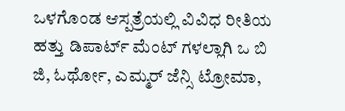ಒಳಗೊಂಡ ಆಸ್ಪತ್ರೆಯಲ್ಲಿ ವಿವಿಧ ರೀತಿಯ ಹತ್ತು ಡಿಪಾರ್ಟ್ ಮೆಂಟ್ ಗಳಲ್ಲಾಗಿ ಒ ಬಿ ಜಿ, ಓರ್ಥೋ, ಎಮ್ಮರ್ ಜೆನ್ಸಿ ಟ್ರೋಮಾ,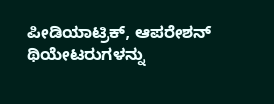ಪೀಡಿಯಾಟ್ರಿಕ್, ಆಪರೇಶನ್ ಥಿಯೇಟರುಗಳನ್ನು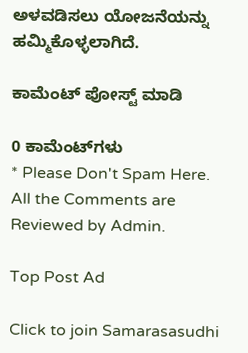ಅಳವಡಿಸಲು ಯೋಜನೆಯನ್ನು ಹಮ್ಮಿಕೊಳ್ಳಲಾಗಿದೆ.

ಕಾಮೆಂಟ್‌‌ ಪೋಸ್ಟ್‌ ಮಾಡಿ

0 ಕಾಮೆಂಟ್‌ಗಳು
* Please Don't Spam Here. All the Comments are Reviewed by Admin.

Top Post Ad

Click to join Samarasasudhi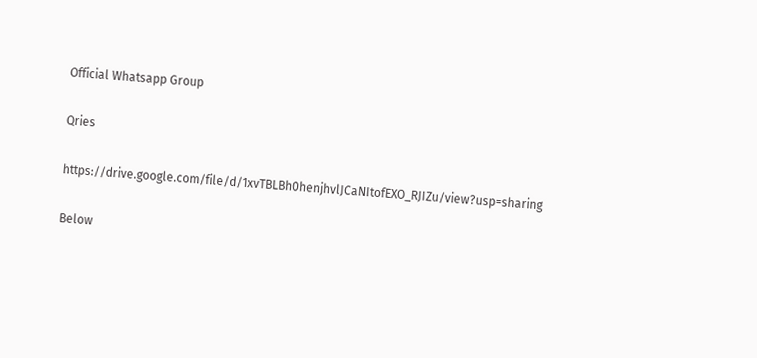Official Whatsapp Group

Qries

https://drive.google.com/file/d/1xvTBLBh0henjhvlJCaNItofEXO_RJIZu/view?usp=sharing

Below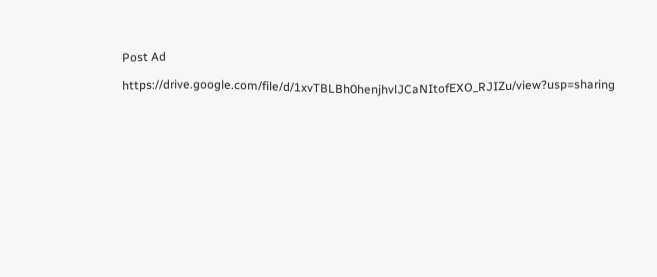Post Ad

https://drive.google.com/file/d/1xvTBLBh0henjhvlJCaNItofEXO_RJIZu/view?usp=sharing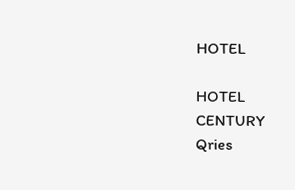HOTEL

HOTEL
CENTURY
Qries